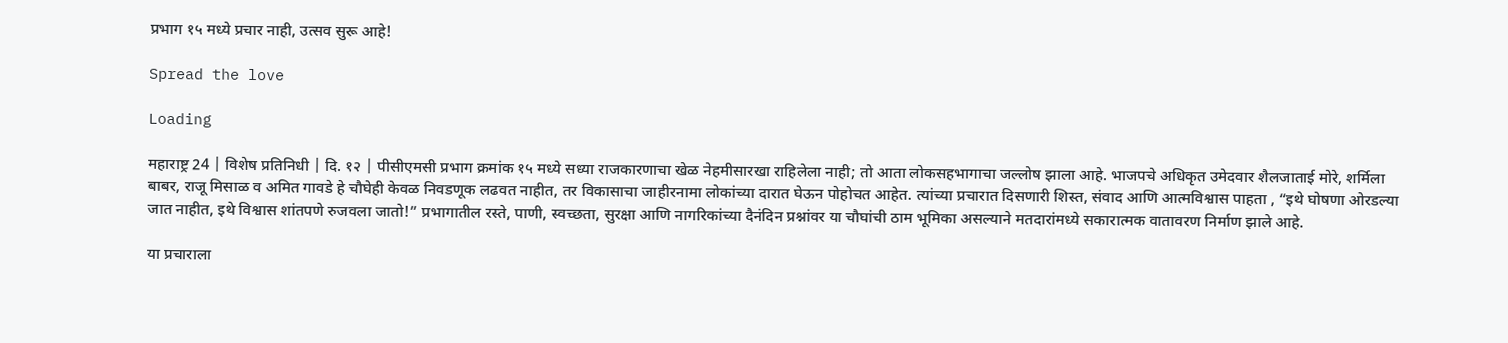प्रभाग १५ मध्ये प्रचार नाही, उत्सव सुरू आहे!

Spread the love

Loading

महाराष्ट्र 24 | विशेष प्रतिनिधी | दि. १२ | पीसीएमसी प्रभाग क्रमांक १५ मध्ये सध्या राजकारणाचा खेळ नेहमीसारखा राहिलेला नाही; तो आता लोकसहभागाचा जल्लोष झाला आहे. भाजपचे अधिकृत उमेदवार शैलजाताई मोरे, शर्मिला बाबर, राजू मिसाळ व अमित गावडे हे चौघेही केवळ निवडणूक लढवत नाहीत, तर विकासाचा जाहीरनामा लोकांच्या दारात घेऊन पोहोचत आहेत. त्यांच्या प्रचारात दिसणारी शिस्त, संवाद आणि आत्मविश्वास पाहता , “इथे घोषणा ओरडल्या जात नाहीत, इथे विश्वास शांतपणे रुजवला जातो!” प्रभागातील रस्ते, पाणी, स्वच्छता, सुरक्षा आणि नागरिकांच्या दैनंदिन प्रश्नांवर या चौघांची ठाम भूमिका असल्याने मतदारांमध्ये सकारात्मक वातावरण निर्माण झाले आहे.

या प्रचाराला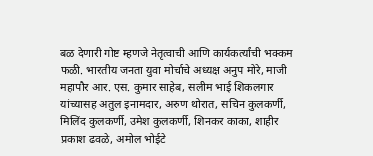बळ देणारी गोष्ट म्हणजे नेतृत्वाची आणि कार्यकर्त्यांची भक्कम फळी. भारतीय जनता युवा मोर्चाचे अध्यक्ष अनुप मोरे, माजी महापौर आर. एस. कुमार साहेब, सलीम भाई शिकलगार यांच्यासह अतुल इनामदार, अरुण थोरात, सचिन कुलकर्णी, मिलिंद कुलकर्णी, उमेश कुलकर्णी, शिनकर काका, शाहीर प्रकाश ढवळे, अमोल भोईटे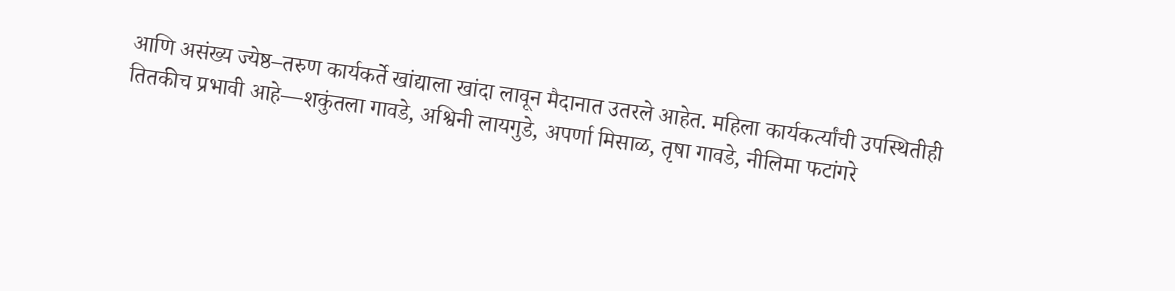आणि असंख्य ज्येष्ठ–तरुण कार्यकर्ते खांद्याला खांदा लावून मैदानात उतरले आहेत. महिला कार्यकर्त्यांची उपस्थितीही तितकीच प्रभावी आहे—शकुंतला गावडे, अश्विनी लायगुडे, अपर्णा मिसाळ, तृषा गावडे, नीलिमा फटांगरे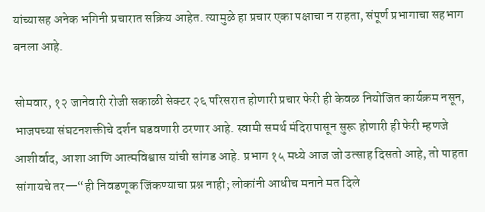यांच्यासह अनेक भगिनी प्रचारात सक्रिय आहेत. त्यामुळे हा प्रचार एका पक्षाचा न राहता, संपूर्ण प्रभागाचा सहभाग बनला आहे.

सोमवार, १२ जानेवारी रोजी सकाळी सेक्टर २६ परिसरात होणारी प्रचार फेरी ही केवळ नियोजित कार्यक्रम नसून, भाजपच्या संघटनशक्तीचे दर्शन घडवणारी ठरणार आहे. स्वामी समर्थ मंदिरापासून सुरू होणारी ही फेरी म्हणजे आशीर्वाद, आशा आणि आत्मविश्वास यांची सांगड आहे. प्रभाग १५ मध्ये आज जो उत्साह दिसतो आहे, तो पाहता सांगायचे तर—“ही निवडणूक जिंकण्याचा प्रश्न नाही; लोकांनी आधीच मनाने मत दिले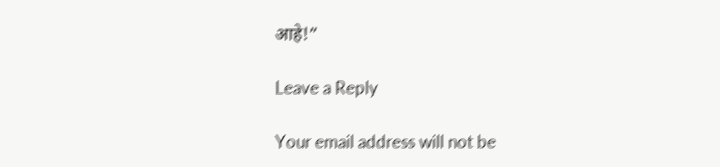आहे!”

Leave a Reply

Your email address will not be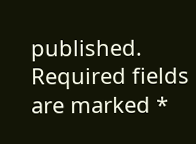published. Required fields are marked *